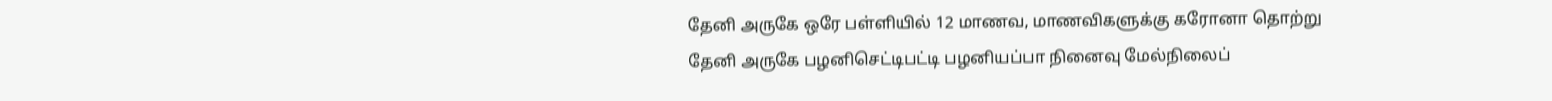தேனி அருகே ஒரே பள்ளியில் 12 மாணவ, மாணவிகளுக்கு கரோனா தொற்று
தேனி அருகே பழனிசெட்டிபட்டி பழனியப்பா நினைவு மேல்நிலைப்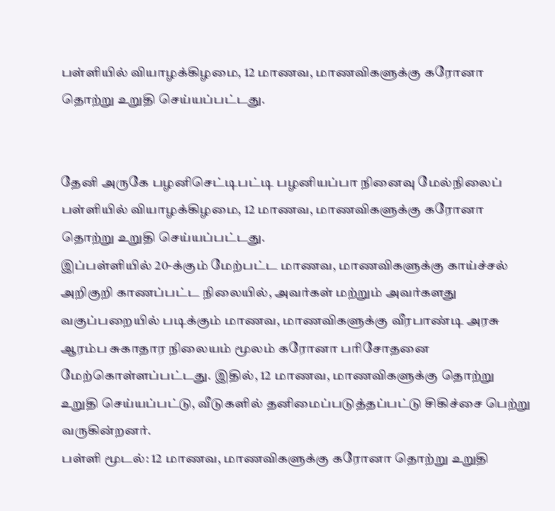பள்ளியில் வியாழக்கிழமை, 12 மாணவ, மாணவிகளுக்கு கரோனா தொற்று உறுதி செய்யப்பட்டது.


தேனி அருகே பழனிசெட்டிபட்டி பழனியப்பா நினைவு மேல்நிலைப் பள்ளியில் வியாழக்கிழமை, 12 மாணவ, மாணவிகளுக்கு கரோனா தொற்று உறுதி செய்யப்பட்டது.
இப்பள்ளியில் 20-க்கும் மேற்பட்ட மாணவ, மாணவிகளுக்கு காய்ச்சல் அறிகுறி காணப்பட்ட நிலையில், அவர்கள் மற்றும் அவர்களது வகுப்பறையில் படிக்கும் மாணவ, மாணவிகளுக்கு வீரபாண்டி அரசு ஆரம்ப சுகாதார நிலையம் மூலம் கரோனா பரிசோதனை மேற்கொள்ளப்பட்டது. இதில், 12 மாணவ, மாணவிகளுக்கு தொற்று உறுதி செய்யப்பட்டு, வீடுகளில் தனிமைப்படுத்தப்பட்டு சிகிச்சை பெற்று வருகின்றனர்.
பள்ளி மூடல்: 12 மாணவ, மாணவிகளுக்கு கரோனா தொற்று உறுதி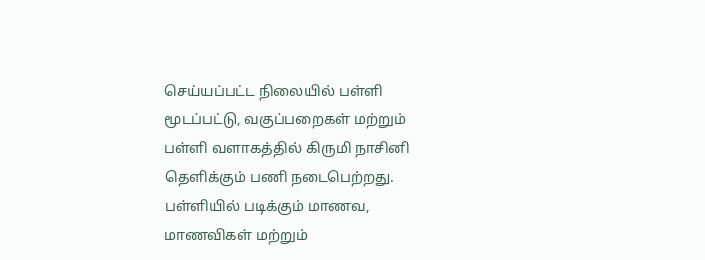செய்யப்பட்ட நிலையில் பள்ளி மூடப்பட்டு, வகுப்பறைகள் மற்றும் பள்ளி வளாகத்தில் கிருமி நாசினி தெளிக்கும் பணி நடைபெற்றது. பள்ளியில் படிக்கும் மாணவ, மாணவிகள் மற்றும்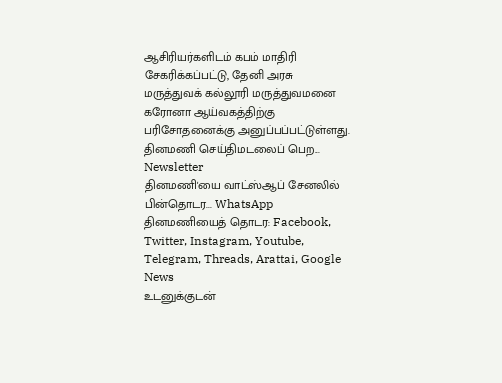ஆசிரியர்களிடம் கபம் மாதிரி சேகரிக்கப்பட்டு, தேனி அரசு மருத்துவக் கல்லூரி மருத்துவமனை கரோனா ஆய்வகத்திற்கு பரிசோதனைக்கு அனுப்பப்பட்டுள்ளது.
தினமணி செய்திமடலைப் பெற... Newsletter
தினமணி'யை வாட்ஸ்ஆப் சேனலில் பின்தொடர... WhatsApp
தினமணியைத் தொடர: Facebook, Twitter, Instagram, Youtube, Telegram, Threads, Arattai, Google News
உடனுக்குடன்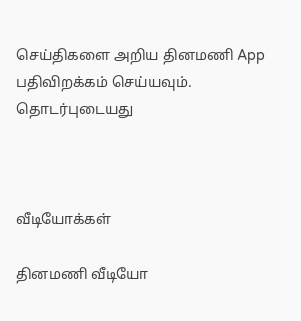செய்திகளை அறிய தினமணி App பதிவிறக்கம் செய்யவும்.
தொடர்புடையது



வீடியோக்கள்

தினமணி வீடியோ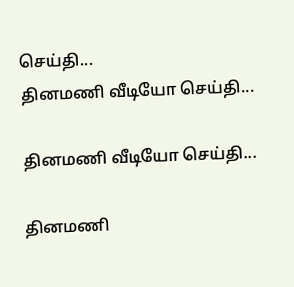செய்தி...
தினமணி வீடியோ செய்தி...

தினமணி வீடியோ செய்தி...

தினமணி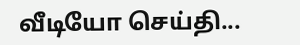வீடியோ செய்தி...